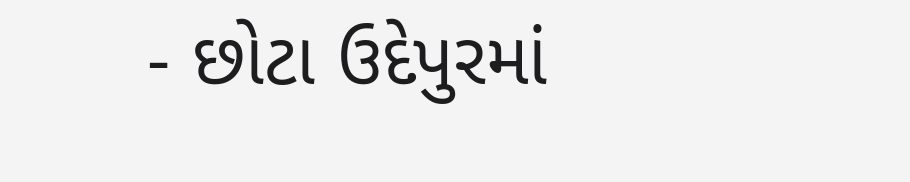- છોટા ઉદેપુરમાં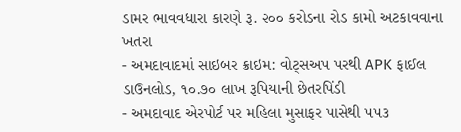ડામર ભાવવધારા કારણે રૂ. ૨૦૦ કરોડના રોડ કામો અટકાવવાના ખતરા
- અમદાવાદમાં સાઇબર ક્રાઇમ: વોટ્સઅપ પરથી APK ફાઈલ ડાઉનલોડ, ૧૦.૭૦ લાખ રૂપિયાની છેતરપિંડી
- અમદાવાદ એરપોર્ટ પર મહિલા મુસાફર પાસેથી ૫૫૩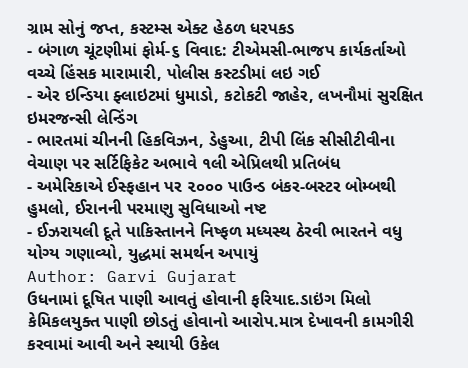ગ્રામ સોનું જપ્ત, કસ્ટમ્સ એક્ટ હેઠળ ધરપકડ
- બંગાળ ચૂંટણીમાં ફોર્મ-૬ વિવાદ: ટીએમસી-ભાજપ કાર્યકર્તાઓ વચ્ચે હિંસક મારામારી, પોલીસ કસ્ટડીમાં લઇ ગઈ
- એર ઇન્ડિયા ફ્લાઇટમાં ધુમાડો, કટોકટી જાહેર, લખનૌમાં સુરક્ષિત ઇમરજન્સી લેન્ડિંગ
- ભારતમાં ચીનની હિકવિઝન, ડેહુઆ, ટીપી લિંક સીસીટીવીના વેચાણ પર સર્ટિફિકેટ અભાવે ૧લી એપ્રિલથી પ્રતિબંધ
- અમેરિકાએ ઈસ્ફહાન પર ૨૦૦૦ પાઉન્ડ બંકર-બસ્ટર બોમ્બથી હુમલો, ઈરાનની પરમાણુ સુવિધાઓ નષ્ટ
- ઈઝરાયલી દૂતે પાકિસ્તાનને નિષ્ફળ મધ્યસ્થ ઠેરવી ભારતને વધુ યોગ્ય ગણાવ્યો, યુદ્ધમાં સમર્થન અપાયું
Author: Garvi Gujarat
ઉધનામાં દૂષિત પાણી આવતું હોવાની ફરિયાદ.ડાઇંગ મિલો કેમિકલયુક્ત પાણી છોડતું હોવાનો આરોપ.માત્ર દેખાવની કામગીરી કરવામાં આવી અને સ્થાયી ઉકેલ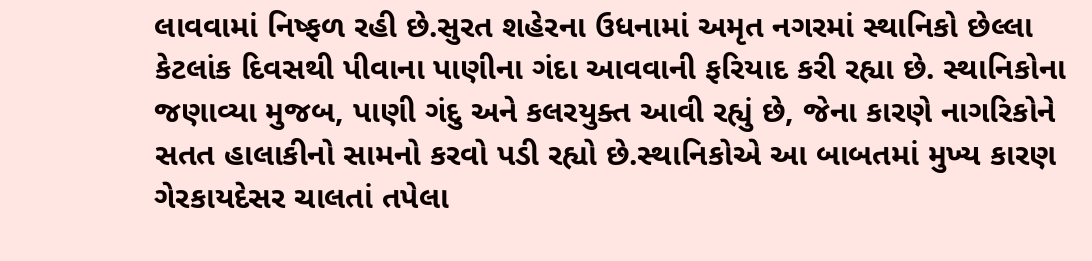લાવવામાં નિષ્ફળ રહી છે.સુરત શહેરના ઉધનામાં અમૃત નગરમાં સ્થાનિકો છેલ્લા કેટલાંક દિવસથી પીવાના પાણીના ગંદા આવવાની ફરિયાદ કરી રહ્યા છે. સ્થાનિકોના જણાવ્યા મુજબ, પાણી ગંદુ અને કલરયુક્ત આવી રહ્યું છે, જેના કારણે નાગરિકોને સતત હાલાકીનો સામનો કરવો પડી રહ્યો છે.સ્થાનિકોએ આ બાબતમાં મુખ્ય કારણ ગેરકાયદેસર ચાલતાં તપેલા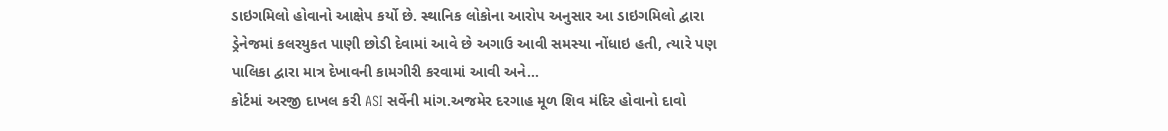ડાઇગમિલો હોવાનો આક્ષેપ કર્યો છે. સ્થાનિક લોકોના આરોપ અનુસાર આ ડાઇગમિલો દ્વારા ડ્રેનેજમાં કલરયુકત પાણી છોડી દેવામાં આવે છે અગાઉ આવી સમસ્યા નોંધાઇ હતી, ત્યારે પણ પાલિકા દ્વારા માત્ર દેખાવની કામગીરી કરવામાં આવી અને…
કોર્ટમાં અરજી દાખલ કરી ASI સર્વેની માંગ.અજમેર દરગાહ મૂળ શિવ મંદિર હોવાનો દાવો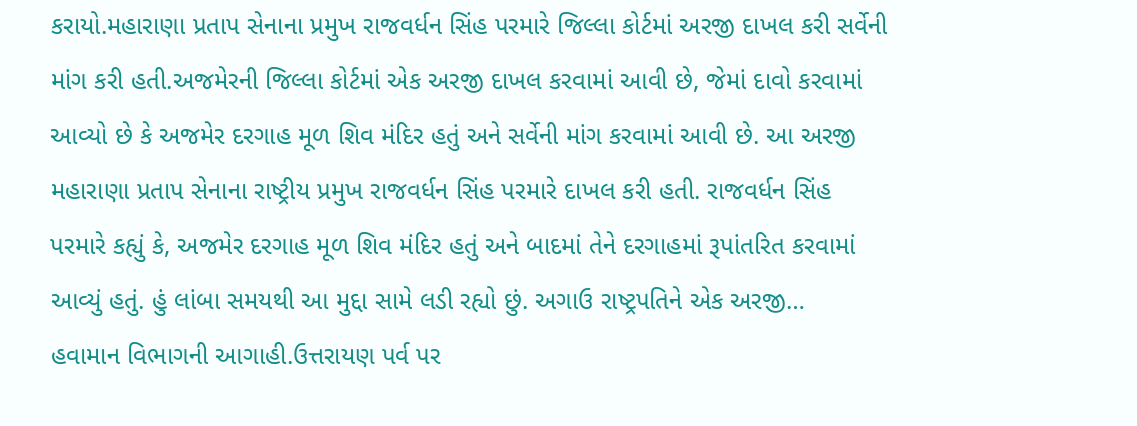કરાયો.મહારાણા પ્રતાપ સેનાના પ્રમુખ રાજવર્ધન સિંહ પરમારે જિલ્લા કોર્ટમાં અરજી દાખલ કરી સર્વેની માંગ કરી હતી.અજમેરની જિલ્લા કોર્ટમાં એક અરજી દાખલ કરવામાં આવી છે, જેમાં દાવો કરવામાં આવ્યો છે કે અજમેર દરગાહ મૂળ શિવ મંદિર હતું અને સર્વેની માંગ કરવામાં આવી છે. આ અરજી મહારાણા પ્રતાપ સેનાના રાષ્ટ્રીય પ્રમુખ રાજવર્ધન સિંહ પરમારે દાખલ કરી હતી. રાજવર્ધન સિંહ પરમારે કહ્યું કે, અજમેર દરગાહ મૂળ શિવ મંદિર હતું અને બાદમાં તેને દરગાહમાં રૂપાંતરિત કરવામાં આવ્યું હતું. હું લાંબા સમયથી આ મુદ્દા સામે લડી રહ્યો છું. અગાઉ રાષ્ટ્રપતિને એક અરજી…
હવામાન વિભાગની આગાહી.ઉત્તરાયણ પર્વ પર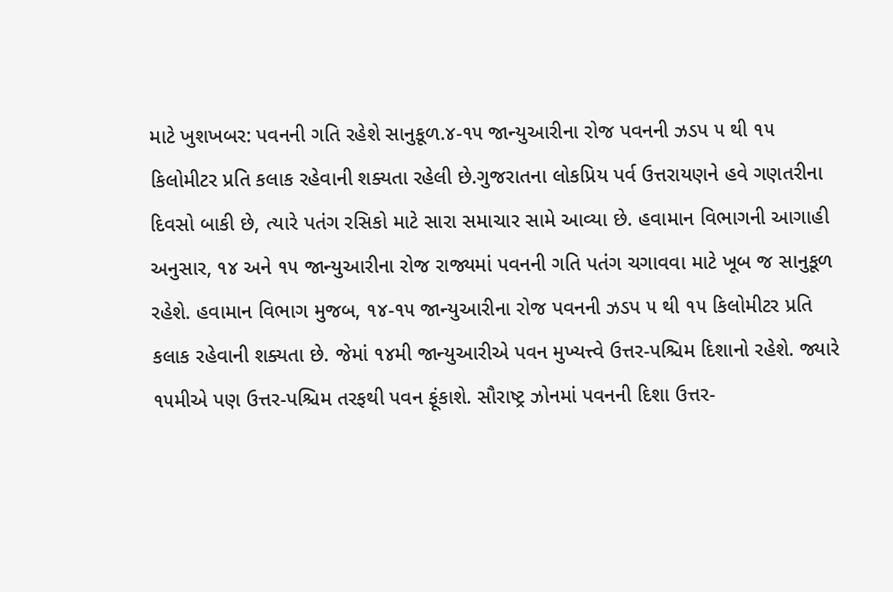માટે ખુશખબર: પવનની ગતિ રહેશે સાનુકૂળ.૪-૧૫ જાન્યુઆરીના રોજ પવનની ઝડપ ૫ થી ૧૫ કિલોમીટર પ્રતિ કલાક રહેવાની શક્યતા રહેલી છે.ગુજરાતના લોકપ્રિય પર્વ ઉત્તરાયણને હવે ગણતરીના દિવસો બાકી છે, ત્યારે પતંગ રસિકો માટે સારા સમાચાર સામે આવ્યા છે. હવામાન વિભાગની આગાહી અનુસાર, ૧૪ અને ૧૫ જાન્યુઆરીના રોજ રાજ્યમાં પવનની ગતિ પતંગ ચગાવવા માટે ખૂબ જ સાનુકૂળ રહેશે. હવામાન વિભાગ મુજબ, ૧૪-૧૫ જાન્યુઆરીના રોજ પવનની ઝડપ ૫ થી ૧૫ કિલોમીટર પ્રતિ કલાક રહેવાની શક્યતા છે. જેમાં ૧૪મી જાન્યુઆરીએ પવન મુખ્યત્ત્વે ઉત્તર-પશ્ચિમ દિશાનો રહેશે. જ્યારે ૧૫મીએ પણ ઉત્તર-પશ્ચિમ તરફથી પવન ફૂંકાશે. સૌરાષ્ટ્ર ઝોનમાં પવનની દિશા ઉત્તર-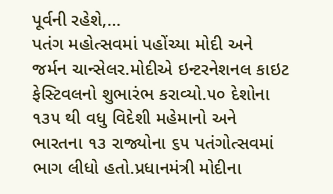પૂર્વની રહેશે,…
પતંગ મહોત્સવમાં પહોંચ્યા મોદી અને જર્મન ચાન્સેલર.મોદીએ ઇન્ટરનેશનલ કાઇટ ફેસ્ટિવલનો શુભારંભ કરાવ્યો.૫૦ દેશોના ૧૩૫ થી વધુ વિદેશી મહેમાનો અને ભારતના ૧૩ રાજ્યોના ૬૫ પતંગોત્સવમાં ભાગ લીધો હતો.પ્રધાનમંત્રી મોદીના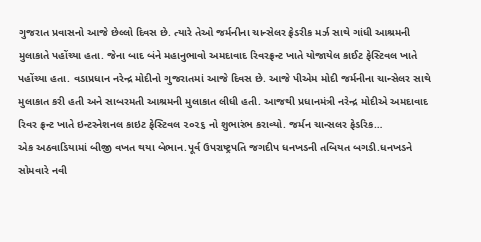ગુજરાત પ્રવાસનો આજે છેલ્લો દિવસ છે. ત્યારે તેઓ જર્મનીના ચાન્સેલર ફ્રેડરીક મર્ઝ સાથે ગાંધી આશ્રમની મુલાકાતે પહોંચ્યા હતા. જેના બાદ બંને મહાનુભાવો અમદાવાદ રિવરફ્રન્ટ ખાતે યોજાયેલ કાઈટ ફેસ્ટિવલ ખાતે પહોંચ્યા હતા. વડાપ્રધાન નરેન્દ્ર મોદીનો ગુજરાતમાં આજે દિવસ છે. આજે પીએમ મોદી જર્મનીના ચાન્સેલર સાથે મુલાકાત કરી હતી અને સાબરમતી આશ્રમની મુલાકાત લીધી હતી. આજથી પ્રધાનમંત્રી નરેન્દ્ર મોદીએ અમદાવાદ રિવર ફ્રન્ટ ખાતે ઇન્ટરનેશનલ કાઇટ ફેસ્ટિવલ ૨૦૨૬ નો શુભારંભ કરાવ્યો. જર્મન ચાન્સલર ફેડરિક…
એક અઠવાડિયામાં બીજી વખત થયા બેભાન.પૂર્વ ઉપરાષ્ટ્રપતિ જગદીપ ધનખડની તબિયત બગડી.ધનખડને સોમવારે નવી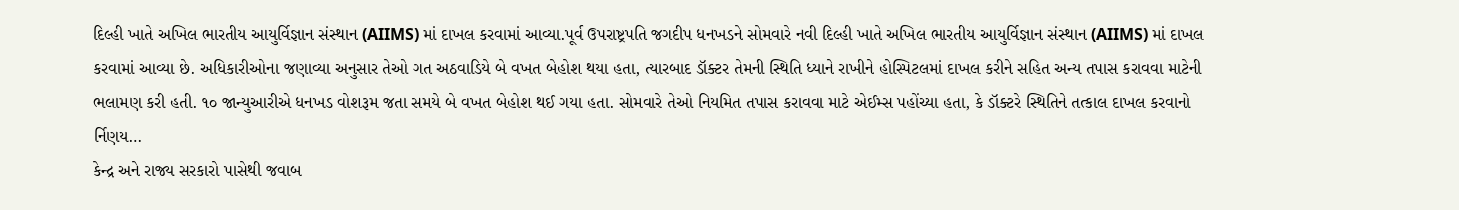દિલ્હી ખાતે અખિલ ભારતીય આયુર્વિજ્ઞાન સંસ્થાન (AIIMS) માં દાખલ કરવામાં આવ્યા.પૂર્વ ઉપરાષ્ટ્રપતિ જગદીપ ધનખડને સોમવારે નવી દિલ્હી ખાતે અખિલ ભારતીય આયુર્વિજ્ઞાન સંસ્થાન (AIIMS) માં દાખલ કરવામાં આવ્યા છે. અધિકારીઓના જણાવ્યા અનુસાર તેઓ ગત અઠવાડિયે બે વખત બેહોશ થયા હતા, ત્યારબાદ ડૉક્ટર તેમની સ્થિતિ ધ્યાને રાખીને હોસ્પિટલમાં દાખલ કરીને સહિત અન્ય તપાસ કરાવવા માટેની ભલામણ કરી હતી. ૧૦ જાન્યુઆરીએ ધનખડ વોશરૂમ જતા સમયે બે વખત બેહોશ થઈ ગયા હતા. સોમવારે તેઓ નિયમિત તપાસ કરાવવા માટે એઈમ્સ પહોંચ્યા હતા, કે ડૉક્ટરે સ્થિતિને તત્કાલ દાખલ કરવાનો ર્નિણય…
કેન્દ્ર અને રાજ્ય સરકારો પાસેથી જવાબ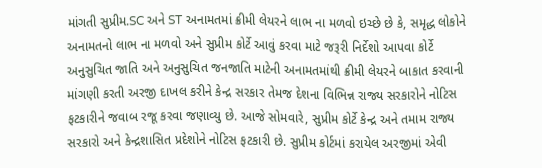માંગતી સુપ્રીમ.SC અને ST અનામતમાં ક્રીમી લેયરને લાભ ના મળવો ઇચ્છે છે કે, સમૃદ્ધ લોકોને અનામતનો લાભ ના મળવો અને સુપ્રીમ કોર્ટે આવું કરવા માટે જરૂરી નિર્દેશો આપવા કોર્ટે અનુસુચિત જાતિ અને અનુસુચિત જનજાતિ માટેની અનામતમાંથી ક્રીમી લેયરને બાકાત કરવાની માંગણી કરતી અરજી દાખલ કરીને કેન્દ્ર સરકાર તેમજ દેશના વિભિન્ન રાજ્ય સરકારોને નોટિસ ફટકારીને જવાબ રજૂ કરવા જણાવ્યુ છે. આજે સોમવારે, સુપ્રીમ કોર્ટે કેન્દ્ર અને તમામ રાજ્ય સરકારો અને કેન્દ્રશાસિત પ્રદેશોને નોટિસ ફટકારી છે. સુપ્રીમ કોર્ટમાં કરાયેલ અરજીમાં એવી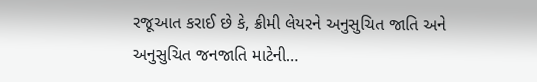રજૂઆત કરાઈ છે કે, ક્રીમી લેયરને અનુસુચિત જાતિ અને અનુસુચિત જનજાતિ માટેની…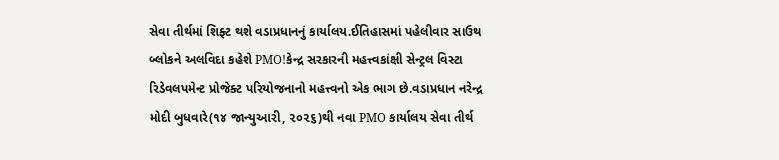સેવા તીર્થમાં શિફ્ટ થશે વડાપ્રધાનનું કાર્યાલય.ઈતિહાસમાં પહેલીવાર સાઉથ બ્લોકને અલવિદા કહેશે PMO!કેન્દ્ર સરકારની મહત્ત્વકાંક્ષી સેન્ટ્રલ વિસ્ટા રિડેવલપમેન્ટ પ્રોજેક્ટ પરિયોજનાનો મહત્ત્વનો એક ભાગ છે.વડાપ્રધાન નરેન્દ્ર મોદી બુધવારે(૧૪ જાન્યુઆરી, ૨૦૨૬)થી નવા PMO કાર્યાલય સેવા તીર્થ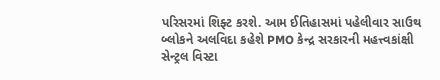પરિસરમાં શિફ્ટ કરશે. આમ ઈતિહાસમાં પહેલીવાર સાઉથ બ્લોકને અલવિદા કહેશે PMO કેન્દ્ર સરકારની મહત્ત્વકાંક્ષી સેન્ટ્રલ વિસ્ટા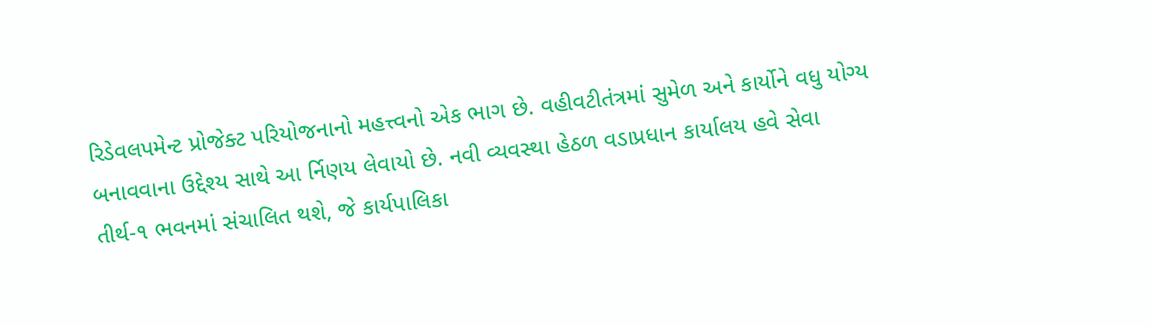રિડેવલપમેન્ટ પ્રોજેક્ટ પરિયોજનાનો મહત્ત્વનો એક ભાગ છે. વહીવટીતંત્રમાં સુમેળ અને કાર્યોને વધુ યોગ્ય બનાવવાના ઉદ્દેશ્ય સાથે આ ર્નિણય લેવાયો છે. નવી વ્યવસ્થા હેઠળ વડાપ્રધાન કાર્યાલય હવે સેવા તીર્થ-૧ ભવનમાં સંચાલિત થશે, જે કાર્યપાલિકા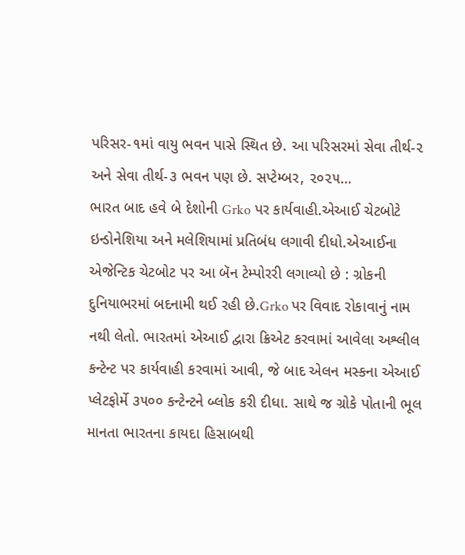પરિસર-૧માં વાયુ ભવન પાસે સ્થિત છે. આ પરિસરમાં સેવા તીર્થ-૨ અને સેવા તીર્થ-૩ ભવન પણ છે. સપ્ટેમ્બર, ૨૦૨૫…
ભારત બાદ હવે બે દેશોની Grko પર કાર્યવાહી.એઆઈ ચેટબોટે ઇન્ડોનેશિયા અને મલેશિયામાં પ્રતિબંધ લગાવી દીધો.એઆઈના એજેન્ટિક ચેટબોટ પર આ બૅન ટેમ્પોરરી લગાવ્યો છે : ગ્રોકની દુનિયાભરમાં બદનામી થઈ રહી છે.Grko પર વિવાદ રોકાવાનું નામ નથી લેતો. ભારતમાં એઆઈ દ્વારા ક્રિએટ કરવામાં આવેલા અશ્લીલ કન્ટેન્ટ પર કાર્યવાહી કરવામાં આવી, જે બાદ એલન મસ્કના એઆઈ પ્લેટફોર્મે ૩૫૦૦ કન્ટેન્ટને બ્લોક કરી દીધા. સાથે જ ગ્રોકે પોતાની ભૂલ માનતા ભારતના કાયદા હિસાબથી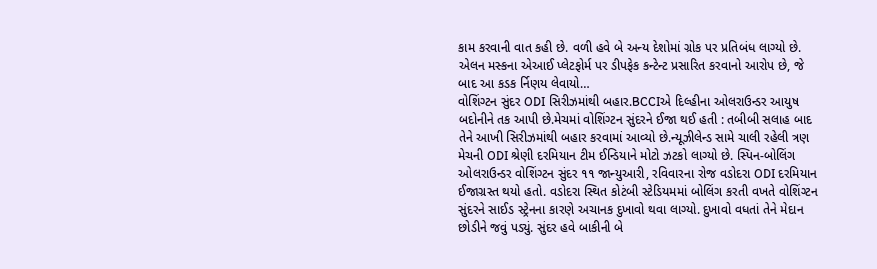કામ કરવાની વાત કહી છે. વળી હવે બે અન્ય દેશોમાં ગ્રોક પર પ્રતિબંધ લાગ્યો છે. એલન મસ્કના એઆઈ પ્લેટફોર્મ પર ડીપફેક કન્ટેન્ટ પ્રસારિત કરવાનો આરોપ છે, જે બાદ આ કડક ર્નિણય લેવાયો…
વોશિંગ્ટન સુંદર ODI સિરીઝમાંથી બહાર.BCCIએ દિલ્હીના ઓલરાઉન્ડર આયુષ બદોનીને તક આપી છે.મેચમાં વોશિંગ્ટન સુંદરને ઈજા થઈ હતી : તબીબી સલાહ બાદ તેને આખી સિરીઝમાંથી બહાર કરવામાં આવ્યો છે.ન્યૂઝીલેન્ડ સામે ચાલી રહેલી ત્રણ મેચની ODI શ્રેણી દરમિયાન ટીમ ઈન્ડિયાને મોટો ઝટકો લાગ્યો છે. સ્પિન-બોલિંગ ઓલરાઉન્ડર વોશિંગ્ટન સુંદર ૧૧ જાન્યુઆરી, રવિવારના રોજ વડોદરા ODI દરમિયાન ઈજાગ્રસ્ત થયો હતો. વડોદરા સ્થિત કોટંબી સ્ટેડિયમમાં બોલિંગ કરતી વખતે વોશિંગ્ટન સુંદરને સાઈડ સ્ટ્રેનના કારણે અચાનક દુખાવો થવા લાગ્યો. દુખાવો વધતાં તેને મેદાન છોડીને જવું પડ્યું. સુંદર હવે બાકીની બે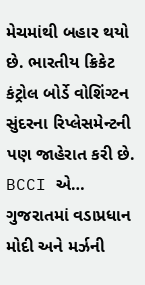મેચમાંથી બહાર થયો છે. ભારતીય ક્રિકેટ કંટ્રોલ બોર્ડે વોશિંગ્ટન સુંદરના રિપ્લેસમેન્ટની પણ જાહેરાત કરી છે. BCCI એ…
ગુજરાતમાં વડાપ્રધાન મોદી અને મર્ઝની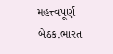મહત્ત્વપૂર્ણ બેઠક.ભારત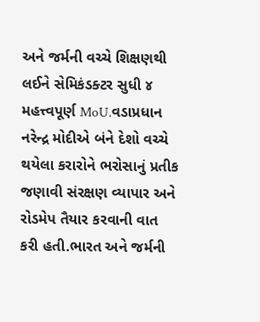અને જર્મની વચ્ચે શિક્ષણથી લઈને સેમિકંડક્ટર સુધી ૪ મહત્ત્વપૂર્ણ MoU.વડાપ્રધાન નરેન્દ્ર મોદીએ બંને દેશો વચ્ચે થયેલા કરારોને ભરોસાનું પ્રતીક જણાવી સંરક્ષણ વ્યાપાર અને રોડમેપ તૈયાર કરવાની વાત કરી હતી.ભારત અને જર્મની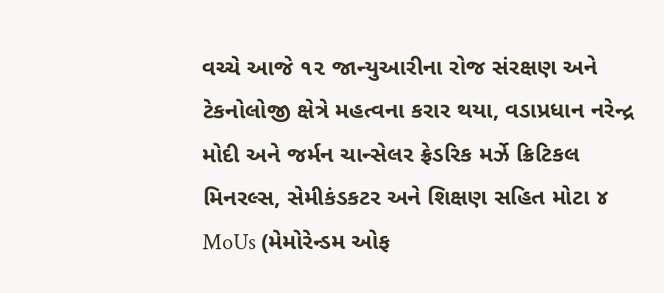વચ્ચે આજે ૧૨ જાન્યુઆરીના રોજ સંરક્ષણ અને ટેકનોલોજી ક્ષેત્રે મહત્વના કરાર થયા, વડાપ્રધાન નરેન્દ્ર મોદી અને જર્મન ચાન્સેલર ફ્રેડરિક મર્ઝે ક્રિટિકલ મિનરલ્સ, સેમીકંડકટર અને શિક્ષણ સહિત મોટા ૪ MoUs (મેમોરેન્ડમ ઓફ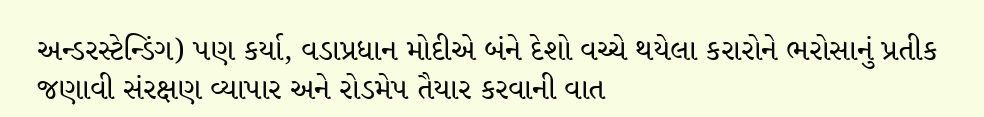અન્ડરસ્ટેન્ડિંગ) પણ કર્યા, વડાપ્રધાન મોદીએ બંને દેશો વચ્ચે થયેલા કરારોને ભરોસાનું પ્રતીક જણાવી સંરક્ષણ વ્યાપાર અને રોડમેપ તૈયાર કરવાની વાત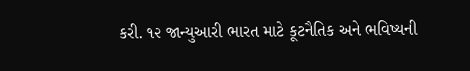કરી. ૧૨ જાન્યુઆરી ભારત માટે કૂટનૈતિક અને ભવિષ્યની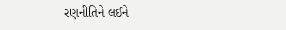રણનીતિને લઈને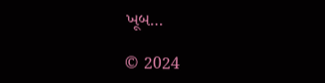ખૂબ…

© 2024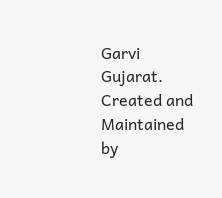Garvi Gujarat. Created and Maintained by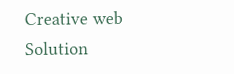Creative web Solution